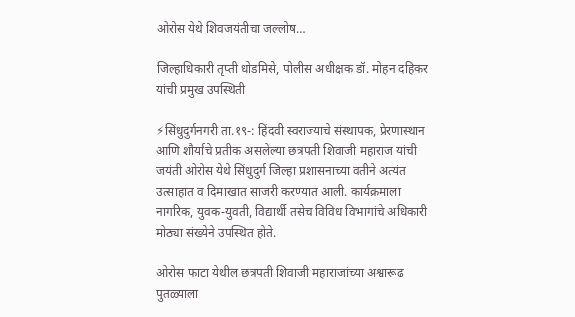ओरोस येथे शिवजयंतीचा जल्लोष…

जिल्हाधिकारी तृप्ती धोडमिसे, पोलीस अधीक्षक डॉ. मोहन दहिकर यांची प्रमुख उपस्थिती

⚡सिंधुदुर्गनगरी ता.१९-: हिंदवी स्वराज्याचे संस्थापक, प्रेरणास्थान आणि शौर्याचे प्रतीक असलेल्या छत्रपती शिवाजी महाराज यांची जयंती ओरोस येथे सिंधुदुर्ग जिल्हा प्रशासनाच्या वतीने अत्यंत उत्साहात व दिमाखात साजरी करण्यात आली. कार्यक्रमाला नागरिक, युवक-युवती, विद्यार्थी तसेच विविध विभागांचे अधिकारी मोठ्या संख्येने उपस्थित होते.

ओरोस फाटा येथील छत्रपती शिवाजी महाराजांच्या अश्वारूढ पुतळ्याला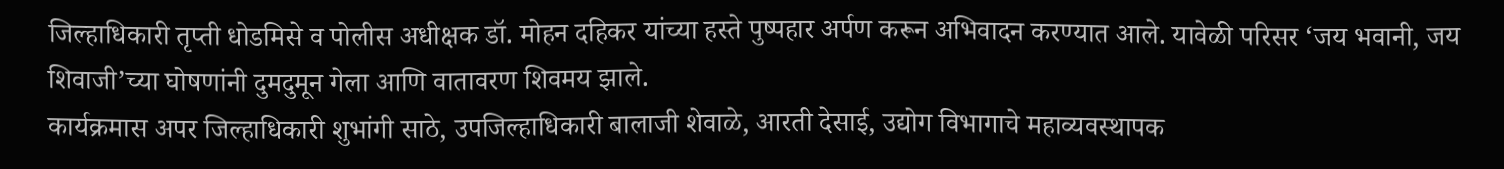जिल्हाधिकारी तृप्ती धोडमिसे व पोलीस अधीक्षक डॉ. मोहन दहिकर यांच्या हस्ते पुष्पहार अर्पण करून अभिवादन करण्यात आले. यावेळी परिसर ‘जय भवानी, जय शिवाजी’च्या घोषणांनी दुमदुमून गेला आणि वातावरण शिवमय झाले.
कार्यक्रमास अपर जिल्हाधिकारी शुभांगी साठे, उपजिल्हाधिकारी बालाजी शेवाळे, आरती देसाई, उद्योग विभागाचे महाव्यवस्थापक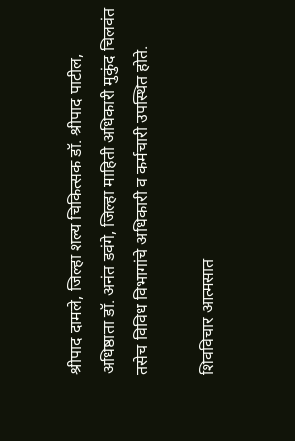श्रीपाद दामले, जिल्हा शल्य चिकित्सक डॉ. श्रीपाद पाटील, अधिष्ठाता डॉ. अनंत डवंगे, जिल्हा माहिती अधिकारी मुकुंद चिलवंत तसेच विविध विभागांचे अधिकारी व कर्मचारी उपस्थित होते.

शिवविचार आत्मसात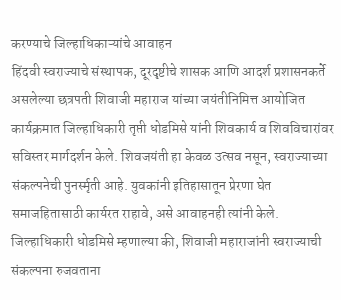करण्याचे जिल्हाधिकाऱ्यांचे आवाहन
हिंदवी स्वराज्याचे संस्थापक, दूरदृष्टीचे शासक आणि आदर्श प्रशासनकर्ते असलेल्या छत्रपती शिवाजी महाराज यांच्या जयंतीनिमित्त आयोजित कार्यक्रमात जिल्हाधिकारी तृप्ती धोडमिसे यांनी शिवकार्य व शिवविचारांवर सविस्तर मार्गदर्शन केले. शिवजयंती हा केवळ उत्सव नसून, स्वराज्याच्या संकल्पनेची पुनर्स्मृती आहे. युवकांनी इतिहासातून प्रेरणा घेत समाजहितासाठी कार्यरत राहावे, असे आवाहनही त्यांनी केले.
जिल्हाधिकारी धोडमिसे म्हणाल्या की, शिवाजी महाराजांनी स्वराज्याची संकल्पना रुजवताना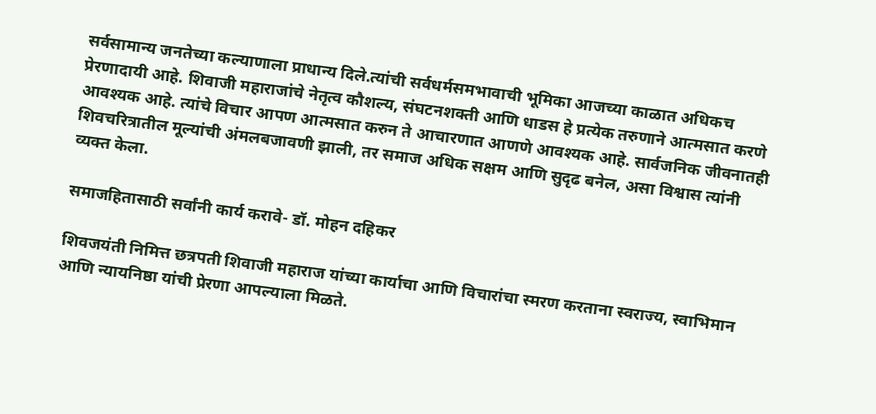सर्वसामान्य जनतेच्या कल्याणाला प्राधान्य दिले.त्यांची सर्वधर्मसमभावाची भूमिका आजच्या काळात अधिकच प्रेरणादायी आहे. शिवाजी महाराजांचे नेतृत्व कौशल्य, संघटनशक्ती आणि धाडस हे प्रत्येक तरुणाने आत्मसात करणे आवश्यक आहे. त्यांचे विचार आपण आत्मसात करुन ते आचारणात आणणे आवश्यक आहे. सार्वजनिक जीवनातही शिवचरित्रातील मूल्यांची अंमलबजावणी झाली, तर समाज अधिक सक्षम आणि सुदृढ बनेल, असा विश्वास त्यांनी व्यक्त केला.

समाजहितासाठी सर्वांनी कार्य करावे- डॉ. मोहन दहिकर

शिवजयंती निमित्त छत्रपती शिवाजी महाराज यांच्या कार्याचा आणि विचारांचा स्मरण करताना स्वराज्य, स्वाभिमान आणि न्यायनिष्ठा यांची प्रेरणा आपल्याला मिळते.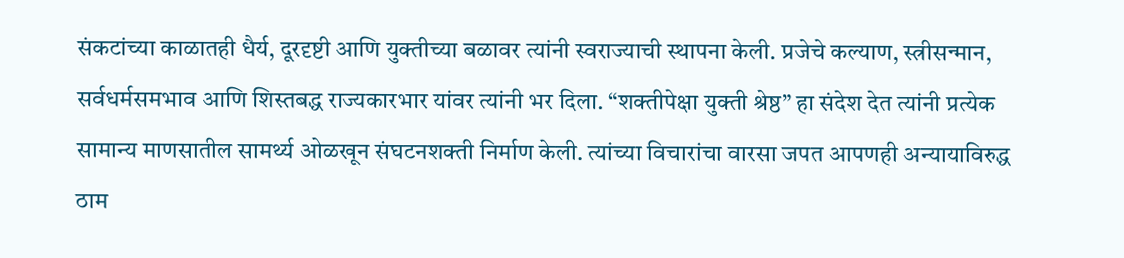संकटांच्या काळातही धैर्य, दूरदृष्टी आणि युक्तीच्या बळावर त्यांनी स्वराज्याची स्थापना केली. प्रजेचे कल्याण, स्त्रीसन्मान, सर्वधर्मसमभाव आणि शिस्तबद्ध राज्यकारभार यांवर त्यांनी भर दिला. “शक्तीपेक्षा युक्ती श्रेष्ठ” हा संदेश देत त्यांनी प्रत्येक सामान्य माणसातील सामर्थ्य ओळखून संघटनशक्ती निर्माण केली. त्यांच्या विचारांचा वारसा जपत आपणही अन्यायाविरुद्ध ठाम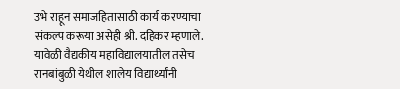उभे राहून समाजहितासाठी कार्य करण्याचा संकल्प करूया असेही श्री. दहिकर म्हणाले.
यावेळी वैद्यकीय महाविद्यालयातील तसेच रानबांबुळी येथील शालेय विद्यार्थ्यांनी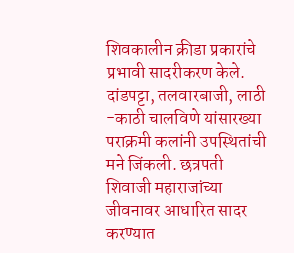शिवकालीन क्रीडा प्रकारांचे प्रभावी सादरीकरण केले. दांडपट्टा, तलवारबाजी, लाठी -काठी चालविणे यांसारख्या पराक्रमी कलांनी उपस्थितांची मने जिंकली. छत्रपती शिवाजी महाराजांच्या जीवनावर आधारित सादर करण्यात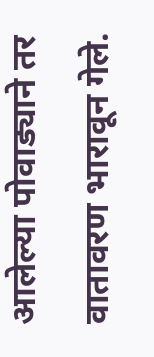आलेल्या पोवाड्याने तर वातावरण भारावून गेले.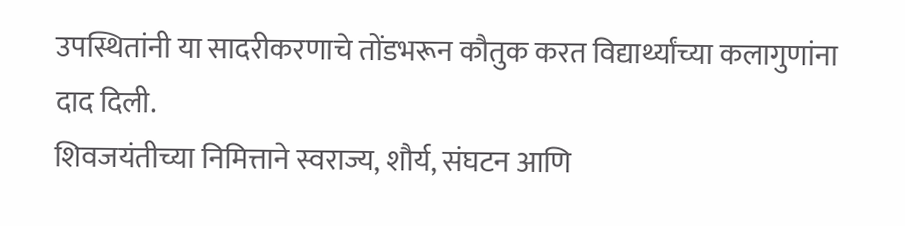उपस्थितांनी या सादरीकरणाचे तोंडभरून कौतुक करत विद्यार्थ्यांच्या कलागुणांना दाद दिली.
शिवजयंतीच्या निमित्ताने स्वराज्य, शौर्य, संघटन आणि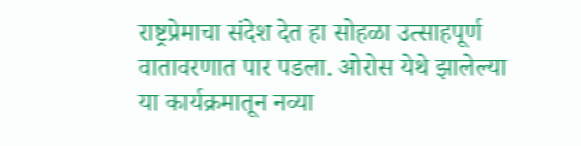राष्ट्रप्रेमाचा संदेश देत हा सोहळा उत्साहपूर्ण वातावरणात पार पडला. ओरोस येथे झालेल्या या कार्यक्रमातून नव्या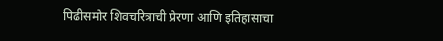पिढीसमोर शिवचरित्राची प्रेरणा आणि इतिहासाचा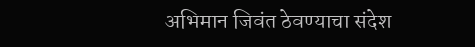अभिमान जिवंत ठेवण्याचा संदेश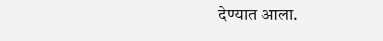देण्यात आला.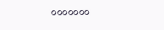०००००००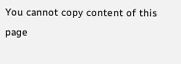You cannot copy content of this page